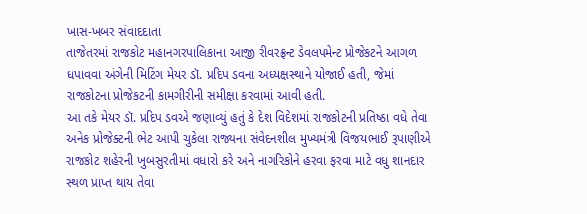ખાસ-ખબર સંવાદદાતા
તાજેતરમાં રાજકોટ મહાનગરપાલિકાના આજી રીવરફ્રન્ટ ડેવલપમેન્ટ પ્રોજેકટને આગળ ધપાવવા અંગેની મિટિંગ મેયર ડૉ. પ્રદિપ ડવના અધ્યક્ષસ્થાને યોજાઈ હતી, જેમાં રાજકોટના પ્રોજેકટની કામગીરીની સમીક્ષા કરવામાં આવી હતી.
આ તકે મેયર ડૉ. પ્રદિપ ડવએ જણાવ્યું હતું કે દેશ વિદેશમાં રાજકોટની પ્રતિષ્ઠા વધે તેવા અનેક પ્રોજેક્ટની ભેટ આપી ચુકેલા રાજ્યના સંવેદનશીલ મુખ્યમંત્રી વિજયભાઈ રૂપાણીએ રાજકોટ શહેરની ખુબસુરતીમાં વધારો કરે અને નાગરિકોને હરવા ફરવા માટે વધુ શાનદાર સ્થળ પ્રાપ્ત થાય તેવા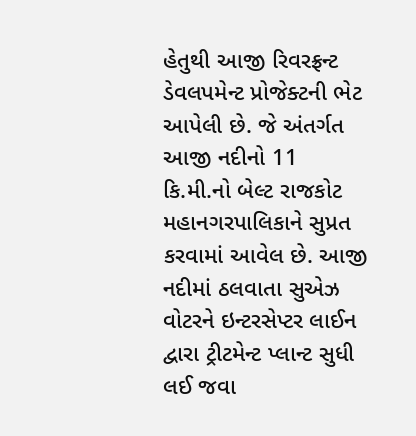હેતુથી આજી રિવરફ્રન્ટ ડેવલપમેન્ટ પ્રોજેક્ટની ભેટ આપેલી છે. જે અંતર્ગત આજી નદીનો 11 કિ.મી.નો બેલ્ટ રાજકોટ મહાનગરપાલિકાને સુપ્રત કરવામાં આવેલ છે. આજી નદીમાં ઠલવાતા સુએઝ વોટરને ઇન્ટરસેપ્ટર લાઈન દ્વારા ટ્રીટમેન્ટ પ્લાન્ટ સુધી લઈ જવા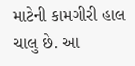માટેની કામગીરી હાલ ચાલુ છે. આ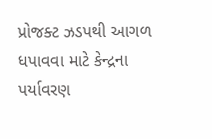પ્રોજક્ટ ઝડપથી આગળ ધપાવવા માટે કેન્દ્રના પર્યાવરણ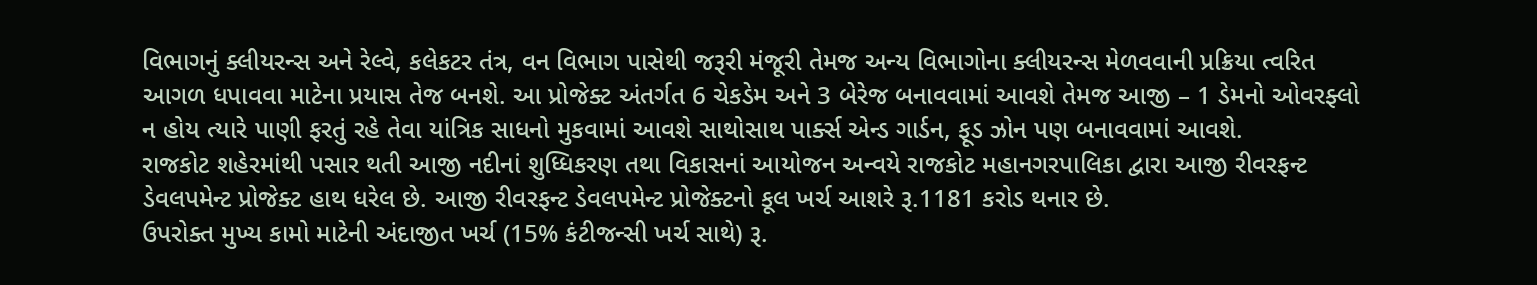વિભાગનું ક્લીયરન્સ અને રેલ્વે, કલેકટર તંત્ર, વન વિભાગ પાસેથી જરૂરી મંજૂરી તેમજ અન્ય વિભાગોના ક્લીયરન્સ મેળવવાની પ્રક્રિયા ત્વરિત આગળ ધપાવવા માટેના પ્રયાસ તેજ બનશે. આ પ્રોજેક્ટ અંતર્ગત 6 ચેકડેમ અને 3 બેરેજ બનાવવામાં આવશે તેમજ આજી – 1 ડેમનો ઓવરફ્લો ન હોય ત્યારે પાણી ફરતું રહે તેવા યાંત્રિક સાધનો મુકવામાં આવશે સાથોસાથ પાર્ક્સ એન્ડ ગાર્ડન, ફૂડ ઝોન પણ બનાવવામાં આવશે.
રાજકોટ શહેરમાંથી પસાર થતી આજી નદીનાં શુધ્ધિકરણ તથા વિકાસનાં આયોજન અન્વયે રાજકોટ મહાનગરપાલિકા દ્વારા આજી રીવરફન્ટ ડેવલપમેન્ટ પ્રોજેક્ટ હાથ ધરેલ છે. આજી રીવરફન્ટ ડેવલપમેન્ટ પ્રોજેક્ટનો કૂલ ખર્ચ આશરે રૂ.1181 કરોડ થનાર છે.
ઉપરોક્ત મુખ્ય કામો માટેની અંદાજીત ખર્ચ (15% કંટીજન્સી ખર્ચ સાથે) રૂ.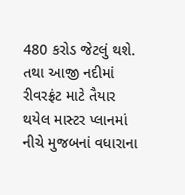480 કરોડ જેટલું થશે. તથા આજી નદીમાં રીવરફ્રંટ માટે તૈયાર થયેલ માસ્ટર પ્લાનમાં નીચે મુજબનાં વધારાના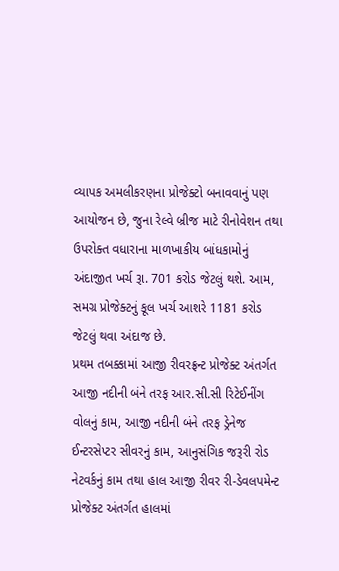વ્યાપક અમલીકરણના પ્રોજેક્ટો બનાવવાનું પણ આયોજન છે, જુના રેલ્વે બ્રીજ માટે રીનોવેશન તથા ઉપરોક્ત વધારાના માળખાકીય બાંધકામોનું અંદાજીત ખર્ચ રૂા. 701 કરોડ જેટલું થશે. આમ, સમગ્ર પ્રોજેક્ટનું કૂલ ખર્ચ આશરે 1181 કરોડ જેટલું થવા અંદાજ છે.
પ્રથમ તબક્કામાં આજી રીવરફ્રન્ટ પ્રોજેક્ટ અંતર્ગત આજી નદીની બંને તરફ આર.સી.સી રિટેઈનીંગ વોલનું કામ, આજી નદીની બંને તરફ ડ્રેનેજ ઈન્ટરસેપ્ટર સીવરનું કામ, આનુસંગિક જરૂરી રોડ નેટવર્કનું કામ તથા હાલ આજી રીવર રી-ડેવલપમેન્ટ પ્રોજેક્ટ અંતર્ગત હાલમાં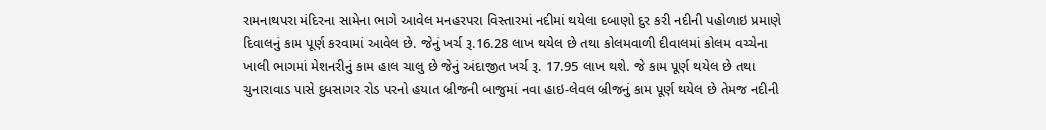રામનાથપરા મંદિરના સામેના ભાગે આવેલ મનહરપરા વિસ્તારમાં નદીમાં થયેલા દબાણો દુર કરી નદીની પહોળાઇ પ્રમાણે દિવાલનું કામ પૂર્ણ કરવામાં આવેલ છે. જેનું ખર્ચ રૂ.16.28 લાખ થયેલ છે તથા કોલમવાળી દીવાલમાં કોલમ વચ્ચેના ખાલી ભાગમાં મેશનરીનું કામ હાલ ચાલુ છે જેનું અંદાજીત ખર્ચ રૂ. 17.95 લાખ થશે. જે કામ પૂર્ણ થયેલ છે તથા ચુનારાવાડ પાસે દુધસાગર રોડ પરનો હયાત બ્રીજની બાજુમાં નવા હાઇ-લેવલ બ્રીજનું કામ પૂર્ણ થયેલ છે તેમજ નદીની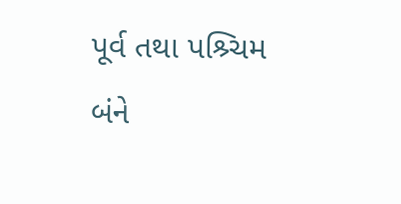પૂર્વ તથા પશ્ર્ચિમ બંને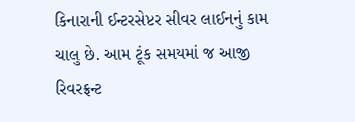કિનારાની ઈન્ટરસેપ્ટર સીવર લાઈનનું કામ ચાલુ છે. આમ ટૂંક સમયમાં જ આજી રિવરફ્રન્ટ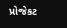પ્રોજેકટ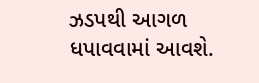ઝડપથી આગળ ધપાવવામાં આવશે.